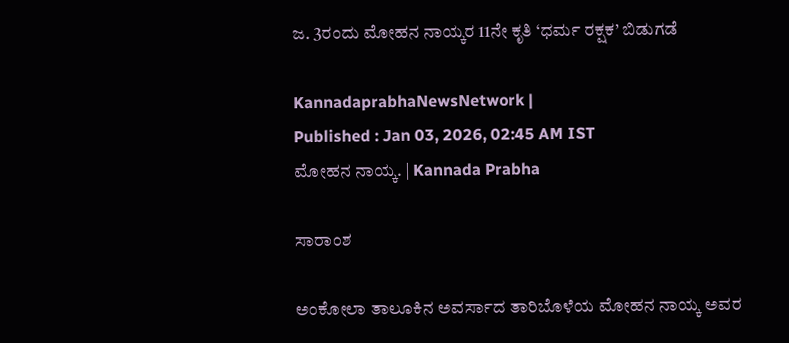ಜ. 3ರಂದು ಮೋಹನ ನಾಯ್ಕರ 11ನೇ ಕೃತಿ ‘ಧರ್ಮ ರಕ್ಷಕ’ ಬಿಡುಗಡೆ

KannadaprabhaNewsNetwork |
Published : Jan 03, 2026, 02:45 AM IST
ಮೋಹನ ನಾಯ್ಕ. | Kannada Prabha

ಸಾರಾಂಶ

ಅಂಕೋಲಾ ತಾಲೂಕಿನ ಅವರ್ಸಾದ ತಾರಿಬೊಳೆಯ ಮೋಹನ ನಾಯ್ಕ ಅವರ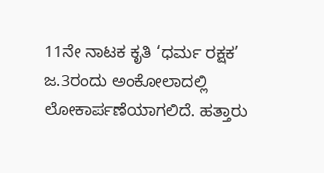11ನೇ ನಾಟಕ ಕೃತಿ ‘ಧರ್ಮ ರಕ್ಷಕ’ ಜ.3ರಂದು ಅಂಕೋಲಾದಲ್ಲಿ ಲೋಕಾರ್ಪಣೆಯಾಗಲಿದೆ. ಹತ್ತಾರು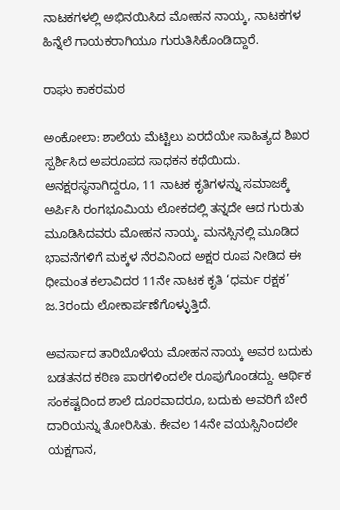ನಾಟಕಗಳಲ್ಲಿ ಅಭಿನಯಿಸಿದ ಮೋಹನ ನಾಯ್ಕ, ನಾಟಕಗಳ ಹಿನ್ನೆಲೆ ಗಾಯಕರಾಗಿಯೂ ಗುರುತಿಸಿಕೊಂಡಿದ್ದಾರೆ.

ರಾಘು ಕಾಕರಮಠ

ಅಂಕೋಲಾ: ಶಾಲೆಯ ಮೆಟ್ಟಿಲು ಏರದೆಯೇ ಸಾಹಿತ್ಯದ ಶಿಖರ ಸ್ಪರ್ಶಿಸಿದ ಅಪರೂಪದ ಸಾಧಕನ ಕಥೆಯಿದು. ಅನಕ್ಷರಸ್ಥನಾಗಿದ್ದರೂ, 11 ನಾಟಕ ಕೃತಿಗಳನ್ನು ಸಮಾಜಕ್ಕೆ ಅರ್ಪಿಸಿ ರಂಗಭೂಮಿಯ ಲೋಕದಲ್ಲಿ ತನ್ನದೇ ಆದ ಗುರುತು ಮೂಡಿಸಿದವರು ಮೋಹನ ನಾಯ್ಕ. ಮನಸ್ಸಿನಲ್ಲಿ ಮೂಡಿದ ಭಾವನೆಗಳಿಗೆ ಮಕ್ಕಳ ನೆರವಿನಿಂದ ಅಕ್ಷರ ರೂಪ ನೀಡಿದ ಈ ಧೀಮಂತ ಕಲಾವಿದರ 11ನೇ ನಾಟಕ ಕೃತಿ ‘ಧರ್ಮ ರಕ್ಷಕ’ ಜ.3ರಂದು ಲೋಕಾರ್ಪಣೆಗೊಳ್ಳುತ್ತಿದೆ.

ಅವರ್ಸಾದ ತಾರಿಬೊಳೆಯ ಮೋಹನ ನಾಯ್ಕ ಅವರ ಬದುಕು ಬಡತನದ ಕಠಿಣ ಪಾಠಗಳಿಂದಲೇ ರೂಪುಗೊಂಡದ್ದು. ಆರ್ಥಿಕ ಸಂಕಷ್ಟದಿಂದ ಶಾಲೆ ದೂರವಾದರೂ, ಬದುಕು ಅವರಿಗೆ ಬೇರೆ ದಾರಿಯನ್ನು ತೋರಿಸಿತು. ಕೇವಲ 14ನೇ ವಯಸ್ಸಿನಿಂದಲೇ ಯಕ್ಷಗಾನ,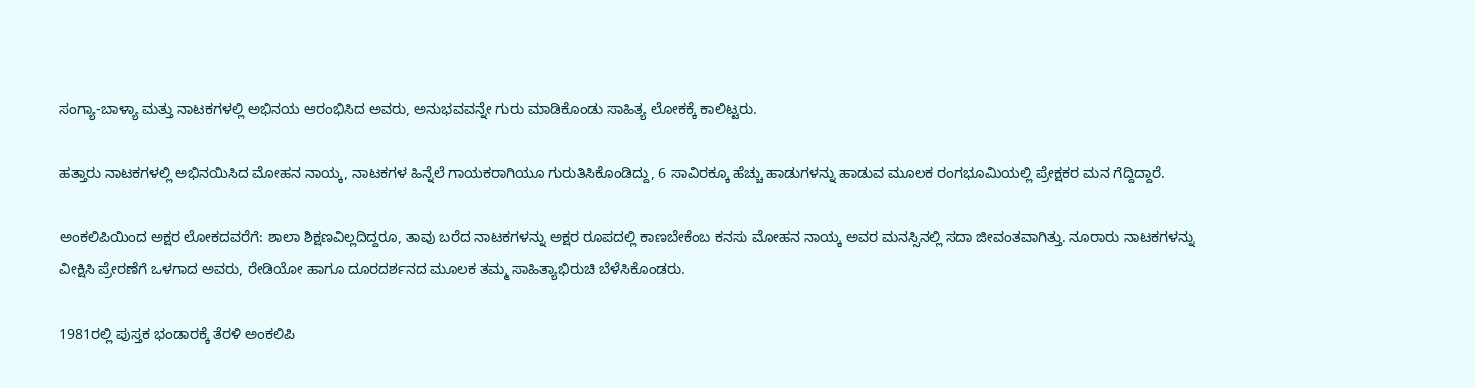ಸಂಗ್ಯಾ-ಬಾಳ್ಯಾ ಮತ್ತು ನಾಟಕಗಳಲ್ಲಿ ಅಭಿನಯ ಆರಂಭಿಸಿದ ಅವರು, ಅನುಭವವನ್ನೇ ಗುರು ಮಾಡಿಕೊಂಡು ಸಾಹಿತ್ಯ ಲೋಕಕ್ಕೆ ಕಾಲಿಟ್ಟರು.

ಹತ್ತಾರು ನಾಟಕಗಳಲ್ಲಿ ಅಭಿನಯಿಸಿದ ಮೋಹನ ನಾಯ್ಕ, ನಾಟಕಗಳ ಹಿನ್ನೆಲೆ ಗಾಯಕರಾಗಿಯೂ ಗುರುತಿಸಿಕೊಂಡಿದ್ದು, 6 ಸಾವಿರಕ್ಕೂ ಹೆಚ್ಚು ಹಾಡುಗಳನ್ನು ಹಾಡುವ ಮೂಲಕ ರಂಗಭೂಮಿಯಲ್ಲಿ ಪ್ರೇಕ್ಷಕರ ಮನ ಗೆದ್ದಿದ್ದಾರೆ.

ಅಂಕಲಿಪಿಯಿಂದ ಅಕ್ಷರ ಲೋಕದವರೆಗೆ: ಶಾಲಾ ಶಿಕ್ಷಣವಿಲ್ಲದಿದ್ದರೂ, ತಾವು ಬರೆದ ನಾಟಕಗಳನ್ನು ಅಕ್ಷರ ರೂಪದಲ್ಲಿ ಕಾಣಬೇಕೆಂಬ ಕನಸು ಮೋಹನ ನಾಯ್ಕ ಅವರ ಮನಸ್ಸಿನಲ್ಲಿ ಸದಾ ಜೀವಂತವಾಗಿತ್ತು. ನೂರಾರು ನಾಟಕಗಳನ್ನು ವೀಕ್ಷಿಸಿ ಪ್ರೇರಣೆಗೆ ಒಳಗಾದ ಅವರು, ರೇಡಿಯೋ ಹಾಗೂ ದೂರದರ್ಶನದ ಮೂಲಕ ತಮ್ಮ ಸಾಹಿತ್ಯಾಭಿರುಚಿ ಬೆಳೆಸಿಕೊಂಡರು.

1981ರಲ್ಲಿ ಪುಸ್ತಕ ಭಂಡಾರಕ್ಕೆ ತೆರಳಿ ಅಂಕಲಿಪಿ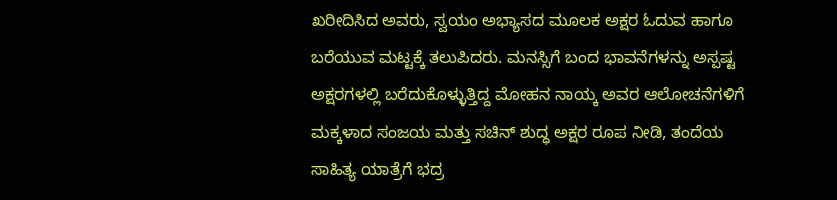ಖರೀದಿಸಿದ ಅವರು, ಸ್ವಯಂ ಅಭ್ಯಾಸದ ಮೂಲಕ ಅಕ್ಷರ ಓದುವ ಹಾಗೂ ಬರೆಯುವ ಮಟ್ಟಕ್ಕೆ ತಲುಪಿದರು. ಮನಸ್ಸಿಗೆ ಬಂದ ಭಾವನೆಗಳನ್ನು ಅಸ್ಪಷ್ಟ ಅಕ್ಷರಗಳಲ್ಲಿ ಬರೆದುಕೊಳ್ಳುತ್ತಿದ್ದ ಮೋಹನ ನಾಯ್ಕ ಅವರ ಆಲೋಚನೆಗಳಿಗೆ ಮಕ್ಕಳಾದ ಸಂಜಯ ಮತ್ತು ಸಚಿನ್ ಶುದ್ಧ ಅಕ್ಷರ ರೂಪ ನೀಡಿ, ತಂದೆಯ ಸಾಹಿತ್ಯ ಯಾತ್ರೆಗೆ ಭದ್ರ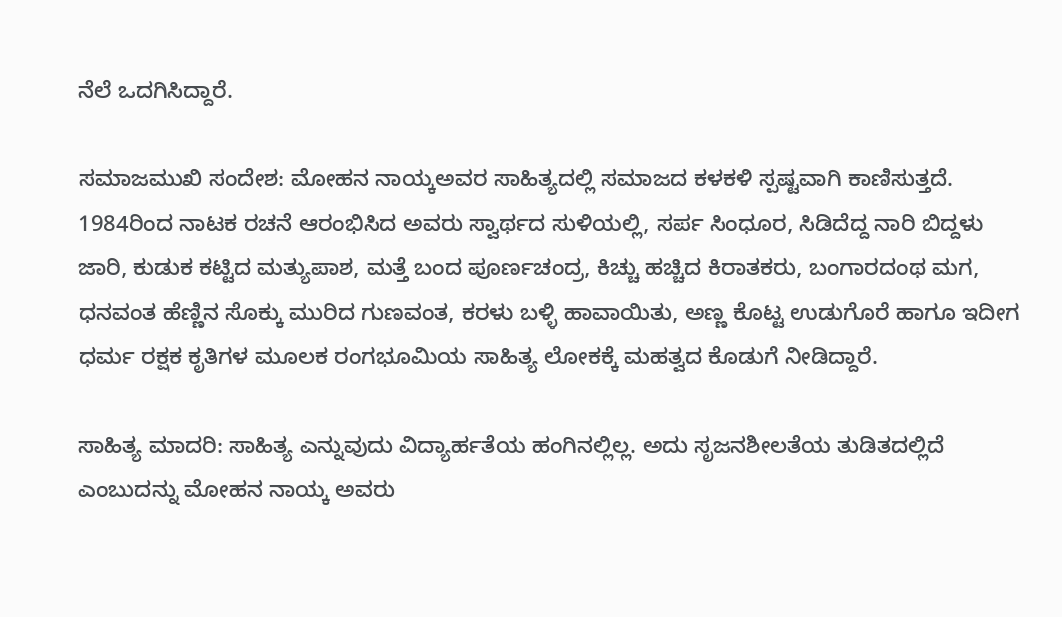ನೆಲೆ ಒದಗಿಸಿದ್ದಾರೆ.

ಸಮಾಜಮುಖಿ ಸಂದೇಶ: ಮೋಹನ ನಾಯ್ಕಅವರ ಸಾಹಿತ್ಯದಲ್ಲಿ ಸಮಾಜದ ಕಳಕಳಿ ಸ್ಪಷ್ಟವಾಗಿ ಕಾಣಿಸುತ್ತದೆ. 1984ರಿಂದ ನಾಟಕ ರಚನೆ ಆರಂಭಿಸಿದ ಅವರು ಸ್ವಾರ್ಥದ ಸುಳಿಯಲ್ಲಿ, ಸರ್ಪ ಸಿಂಧೂರ, ಸಿಡಿದೆದ್ದ ನಾರಿ ಬಿದ್ದಳು ಜಾರಿ, ಕುಡುಕ ಕಟ್ಟಿದ ಮತ್ಯುಪಾಶ, ಮತ್ತೆ ಬಂದ ಪೂರ್ಣಚಂದ್ರ, ಕಿಚ್ಚು ಹಚ್ಚಿದ ಕಿರಾತಕರು, ಬಂಗಾರದಂಥ ಮಗ, ಧನವಂತ ಹೆಣ್ಣಿನ ಸೊಕ್ಕು ಮುರಿದ ಗುಣವಂತ, ಕರಳು ಬಳ್ಳಿ ಹಾವಾಯಿತು, ಅಣ್ಣ ಕೊಟ್ಟ ಉಡುಗೊರೆ ಹಾಗೂ ಇದೀಗ ಧರ್ಮ ರಕ್ಷಕ ಕೃತಿಗಳ ಮೂಲಕ ರಂಗಭೂಮಿಯ ಸಾಹಿತ್ಯ ಲೋಕಕ್ಕೆ ಮಹತ್ವದ ಕೊಡುಗೆ ನೀಡಿದ್ದಾರೆ.

ಸಾಹಿತ್ಯ ಮಾದರಿ: ಸಾಹಿತ್ಯ ಎನ್ನುವುದು ವಿದ್ಯಾರ್ಹತೆಯ ಹಂಗಿನಲ್ಲಿಲ್ಲ. ಅದು ಸೃಜನಶೀಲತೆಯ ತುಡಿತದಲ್ಲಿದೆ ಎಂಬುದನ್ನು ಮೋಹನ ನಾಯ್ಕ ಅವರು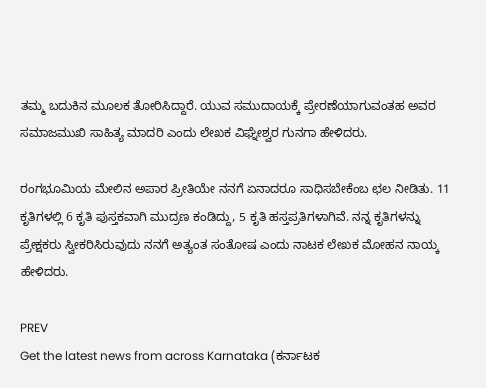ತಮ್ಮ ಬದುಕಿನ ಮೂಲಕ ತೋರಿಸಿದ್ದಾರೆ. ಯುವ ಸಮುದಾಯಕ್ಕೆ ಪ್ರೇರಣೆಯಾಗುವಂತಹ ಅವರ ಸಮಾಜಮುಖಿ ಸಾಹಿತ್ಯ ಮಾದರಿ ಎಂದು ಲೇಖಕ ವಿಘ್ನೇಶ್ವರ ಗುನಗಾ ಹೇಳಿದರು.

ರಂಗಭೂಮಿಯ ಮೇಲಿನ ಅಪಾರ ಪ್ರೀತಿಯೇ ನನಗೆ ಏನಾದರೂ ಸಾಧಿಸಬೇಕೆಂಬ ಛಲ ನೀಡಿತು. 11 ಕೃತಿಗಳಲ್ಲಿ 6 ಕೃತಿ ಪುಸ್ತಕವಾಗಿ ಮುದ್ರಣ ಕಂಡಿದ್ದು, 5 ಕೃತಿ ಹಸ್ತಪ್ರತಿಗಳಾಗಿವೆ. ನನ್ನ ಕೃತಿಗಳನ್ನು ಪ್ರೇಕ್ಷಕರು ಸ್ವೀಕರಿಸಿರುವುದು ನನಗೆ ಅತ್ಯಂತ ಸಂತೋಷ ಎಂದು ನಾಟಕ ಲೇಖಕ ಮೋಹನ ನಾಯ್ಕ ಹೇಳಿದರು.

PREV
Get the latest news from across Karnataka (ಕರ್ನಾಟಕ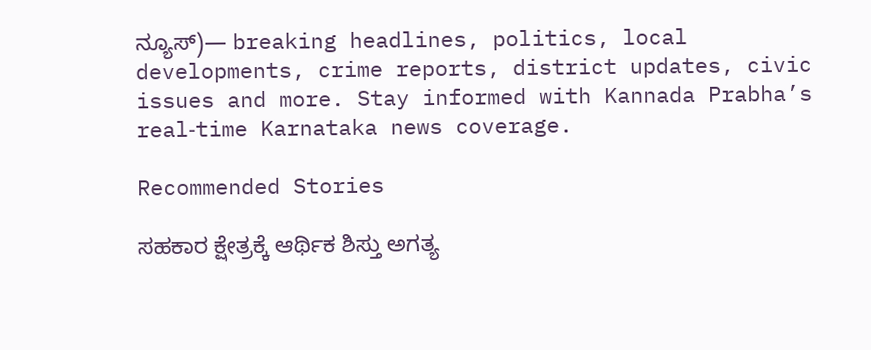ನ್ಯೂಸ್)— breaking headlines, politics, local developments, crime reports, district updates, civic issues and more. Stay informed with Kannada Prabha’s real‑time Karnataka news coverage.

Recommended Stories

ಸಹಕಾರ ಕ್ಷೇತ್ರಕ್ಕೆ ಆರ್ಥಿಕ ಶಿಸ್ತು ಅಗತ್ಯ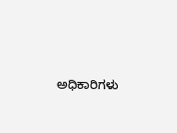ಅಧಿಕಾರಿಗಳು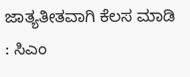ಜಾತ್ಯತೀತವಾಗಿ ಕೆಲಸ ಮಾಡಿ : ಸಿಎಂ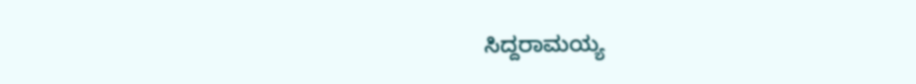ಸಿದ್ದರಾಮಯ್ಯ